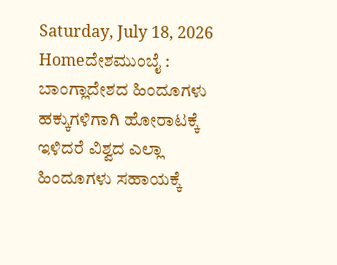Saturday, July 18, 2026
Homeದೇಶಮುಂಬೈ : ಬಾಂಗ್ಲಾದೇಶದ ಹಿಂದೂಗಳು ಹಕ್ಕುಗಳಿಗಾಗಿ ಹೋರಾಟಕ್ಕೆ ಇಳಿದರೆ ವಿಶ್ವದ ಎಲ್ಲಾ ಹಿಂದೂಗಳು ಸಹಾಯಕ್ಕೆ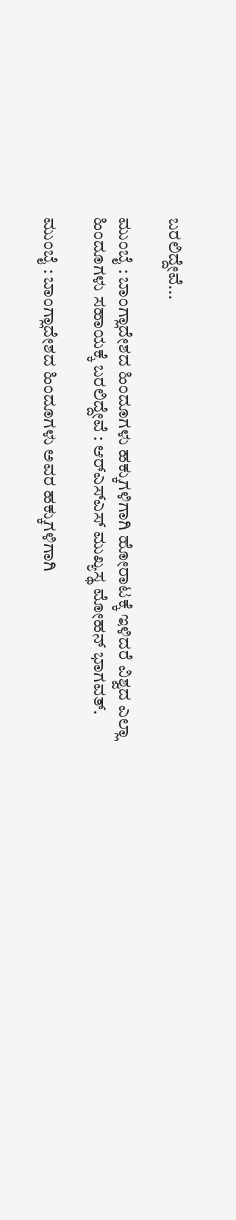ಬರಲಿದ್ದೇವೆ...

ಮುಂಬೈ : ಬಾಂಗ್ಲಾದೇಶದ ಹಿಂದೂಗಳು ಹಕ್ಕುಗಳಿಗಾಗಿ ಹೋರಾಟಕ್ಕೆ ಇಳಿದರೆ ವಿಶ್ವದ ಎಲ್ಲಾ ಹಿಂದೂಗಳು ಸಹಾಯಕ್ಕೆ ಬರಲಿದ್ದೇವೆ : ಆರ್‌ಎಸ್‌ಎಸ್ ಮುಖ್ಯಸ್ಥ ಮೋಹನ್ ಭಾಗವತ್.

ಮುಂಬೈ : ಬಾಂಗ್ಲಾದೇಶದ ಹಿಂದೂಗಳು ಅವರ ಹಕ್ಕುಗಳಿಗಾಗಿ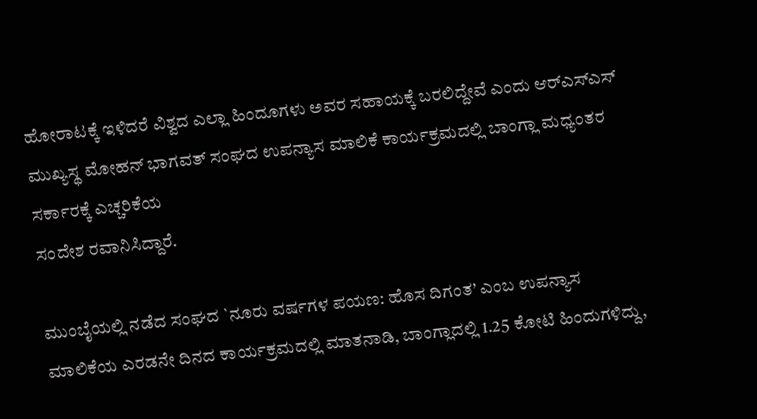ಹೋರಾಟಕ್ಕೆ ಇಳಿದರೆ ವಿಶ್ವದ ಎಲ್ಲಾ ಹಿಂದೂಗಳು ಅವರ ಸಹಾಯಕ್ಕೆ ಬರಲಿದ್ದೇವೆ ಎಂದು ಆರ್‌ಎಸ್‌ಎಸ್ ಮುಖ್ಯಸ್ಥ ಮೋಹನ್ ಭಾಗವತ್ ಸಂಘದ ಉಪನ್ಯಾಸ ಮಾಲಿಕೆ ಕಾರ್ಯಕ್ರಮದಲ್ಲಿ ಬಾಂಗ್ಲಾ ಮಧ್ಯಂತರ ಸರ್ಕಾರಕ್ಕೆ ಎಚ್ಚರಿಕೆಯ
ಸಂದೇಶ ರವಾನಿಸಿದ್ದಾರೆ.

ಮುಂಬೈಯಲ್ಲಿ ನಡೆದ ಸಂಘದ `ನೂರು ವರ್ಷಗಳ ಪಯಣ: ಹೊಸ ದಿಗಂತ’ ಎಂಬ ಉಪನ್ಯಾಸ ಮಾಲಿಕೆಯ ಎರಡನೇ ದಿನದ ಕಾರ್ಯಕ್ರಮದಲ್ಲಿ ಮಾತನಾಡಿ, ಬಾಂಗ್ಲಾದಲ್ಲಿ 1.25 ಕೋಟಿ ಹಿಂದುಗಳಿದ್ದು,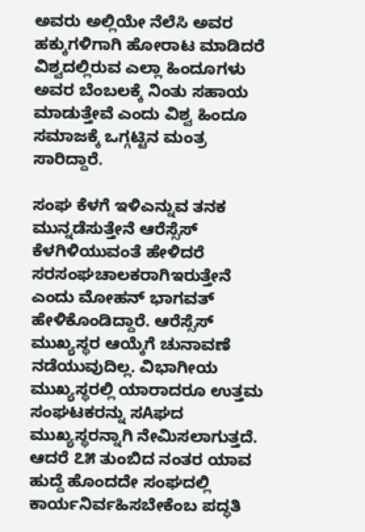ಅವರು ಅಲ್ಲಿಯೇ ನೆಲೆಸಿ ಅವರ ಹಕ್ಕುಗಳಿಗಾಗಿ ಹೋರಾಟ ಮಾಡಿದರೆ ವಿಶ್ವದಲ್ಲಿರುವ ಎಲ್ಲಾ ಹಿಂದೂಗಳು ಅವರ ಬೆಂಬಲಕ್ಕೆ ನಿಂತು ಸಹಾಯ ಮಾಡುತ್ತೇವೆ ಎಂದು ವಿಶ್ವ ಹಿಂದೂ ಸಮಾಜಕ್ಕೆ ಒಗ್ಗಟ್ಟಿನ ಮಂತ್ರ ಸಾರಿದ್ದಾರೆ.

ಸಂಘ ಕೆಳಗೆ ಇಳಿಎನ್ನುವ ತನಕ ಮುನ್ನಡೆಸುತ್ತೇನೆ ಆರೆಸ್ಸೆಸ್ ಕೆಳಗಿಳಿಯುವಂತೆ ಹೇಳಿದರೆ ಸರಸಂಘಚಾಲಕರಾಗಿಇರುತ್ತೇನೆ ಎಂದು ಮೋಹನ್ ಭಾಗವತ್ ಹೇಳಿಕೊಂಡಿದ್ದಾರೆ. ಆರೆಸ್ಸೆಸ್ ಮುಖ್ಯಸ್ಥರ ಆಯ್ಕೆಗೆ ಚುನಾವಣೆ ನಡೆಯುವುದಿಲ್ಲ. ವಿಭಾಗೀಯ ಮುಖ್ಯಸ್ಥರಲ್ಲಿ ಯಾರಾದರೂ ಉತ್ತಮ ಸಂಘಟಕರನ್ನು ಸAಘದ ಮುಖ್ಯಸ್ಥರನ್ನಾಗಿ ನೇಮಿಸಲಾಗುತ್ತದೆ. ಆದರೆ ೭೫ ತುಂಬಿದ ನಂತರ ಯಾವ ಹುದ್ದೆ ಹೊಂದದೇ ಸಂಘದಲ್ಲಿ ಕಾರ್ಯನಿರ್ವಹಿಸಬೇಕೆಂಬ ಪದ್ಧತಿ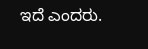ಇದೆ ಎಂದರು.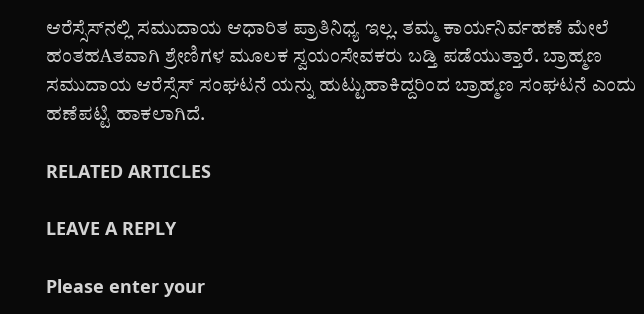ಆರೆಸ್ಸೆಸ್‌ನಲ್ಲಿ ಸಮುದಾಯ ಆಧಾರಿತ ಪ್ರಾತಿನಿಧ್ಯ ಇಲ್ಲ. ತಮ್ಮ ಕಾರ್ಯನಿರ್ವಹಣೆ ಮೇಲೆ ಹಂತಹAತವಾಗಿ ಶ್ರೇಣಿಗಳ ಮೂಲಕ ಸ್ವಯಂಸೇವಕರು ಬಡ್ತಿ ಪಡೆಯುತ್ತಾರೆ. ಬ್ರಾಹ್ಮಣ ಸಮುದಾಯ ಆರೆಸ್ಸೆಸ್ ಸಂಘಟನೆ ಯನ್ನು ಹುಟ್ಟುಹಾಕಿದ್ದರಿಂದ ಬ್ರಾಹ್ಮಣ ಸಂಘಟನೆ ಎಂದು ಹಣೆಪಟ್ಟಿ ಹಾಕಲಾಗಿದೆ.

RELATED ARTICLES

LEAVE A REPLY

Please enter your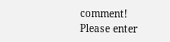comment!
Please enter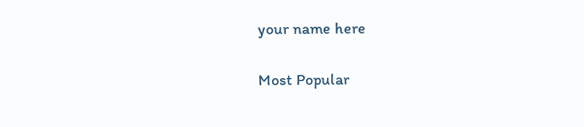your name here

Most Popular